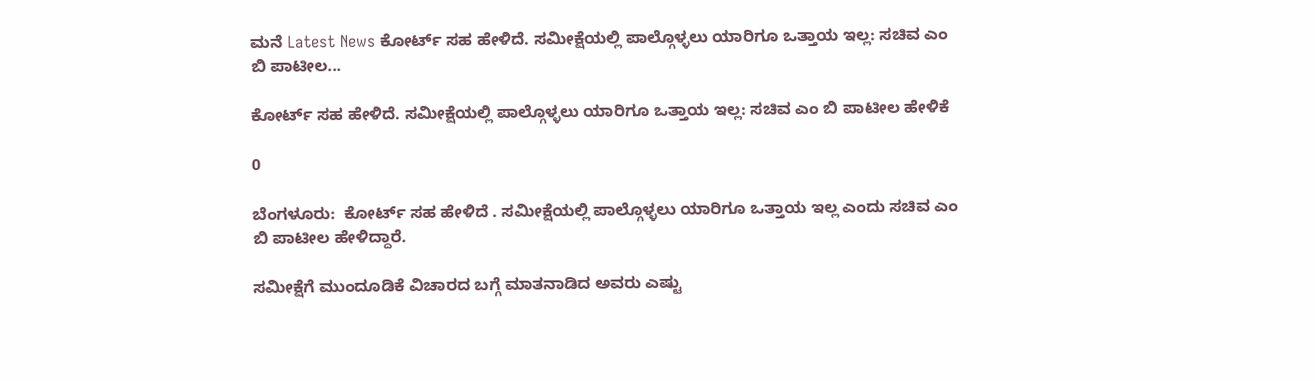ಮನೆ Latest News ಕೋರ್ಟ್ ಸಹ ಹೇಳಿದೆ. ಸಮೀಕ್ಷೆಯಲ್ಲಿ ಪಾಲ್ಗೊಳ್ಳಲು ಯಾರಿಗೂ ಒತ್ತಾಯ ಇಲ್ಲ: ಸಚಿವ ಎಂ ಬಿ ಪಾಟೀಲ...

ಕೋರ್ಟ್ ಸಹ ಹೇಳಿದೆ. ಸಮೀಕ್ಷೆಯಲ್ಲಿ ಪಾಲ್ಗೊಳ್ಳಲು ಯಾರಿಗೂ ಒತ್ತಾಯ ಇಲ್ಲ: ಸಚಿವ ಎಂ ಬಿ ಪಾಟೀಲ ಹೇಳಿಕೆ

0

ಬೆಂಗಳೂರು:  ಕೋರ್ಟ್ ಸಹ ಹೇಳಿದೆ . ಸಮೀಕ್ಷೆಯಲ್ಲಿ ಪಾಲ್ಗೊಳ್ಳಲು ಯಾರಿಗೂ ಒತ್ತಾಯ ಇಲ್ಲ ಎಂದು ಸಚಿವ ಎಂ ಬಿ ಪಾಟೀಲ ಹೇಳಿದ್ದಾರೆ.

ಸಮೀಕ್ಷೆಗೆ ಮುಂದೂಡಿಕೆ ವಿಚಾರದ ಬಗ್ಗೆ ಮಾತನಾಡಿದ ಅವರು ಎಷ್ಟು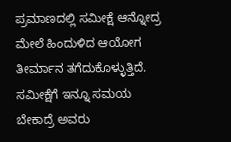ಪ್ರಮಾಣದಲ್ಲಿ ಸಮೀಕ್ಷೆ ಆನ್ನೋದ್ರ ಮೇಲೆ ಹಿಂದುಳಿದ ಆಯೋಗ ತೀರ್ಮಾನ ತಗೆದುಕೊಳ್ಳುತ್ತಿದೆ. ಸಮೀಕ್ಷೆಗೆ ಇನ್ನೂ ಸಮಯ ಬೇಕಾದ್ರೆ ಅವರು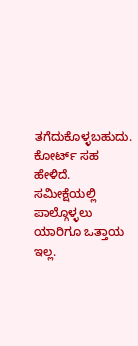ತಗೆದುಕೊಳ್ಳಬಹುದು. ಕೋರ್ಟ್ ಸಹ ಹೇಳಿದೆ. ಸಮೀಕ್ಷೆಯಲ್ಲಿ ಪಾಲ್ಗೊಳ್ಳಲು ಯಾರಿಗೂ ಒತ್ತಾಯ ಇಲ್ಲ.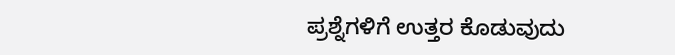ಪ್ರಶ್ನೆಗಳಿಗೆ ಉತ್ತರ ಕೊಡುವುದು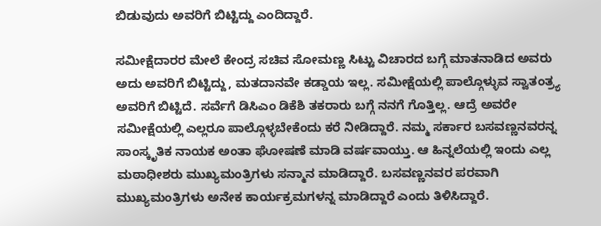ಬಿಡುವುದು ಅವರಿಗೆ ಬಿಟ್ಟಿದ್ದು ಎಂದಿದ್ದಾರೆ.

ಸಮೀಕ್ಷೆದಾರರ ಮೇಲೆ ಕೇಂದ್ರ ಸಚಿವ ಸೋಮಣ್ಣ ಸಿಟ್ಟು ವಿಚಾರದ ಬಗ್ಗೆ ಮಾತನಾಡಿದ ಅವರು ಅದು ಅವರಿಗೆ ಬಿಟ್ಟಿದ್ದು, ಮತದಾನವೇ ಕಡ್ಡಾಯ ಇಲ್ಲ. ಸಮೀಕ್ಷೆಯಲ್ಲಿ ಪಾಲ್ಗೊಳ್ಳುವ ಸ್ವಾತಂತ್ರ್ಯ ಅವರಿಗೆ ಬಿಟ್ಟಿದೆ. ಸರ್ವೆಗೆ ಡಿಸಿಎಂ ಡಿಕೆಶಿ ತಕರಾರು ಬಗ್ಗೆ ನನಗೆ ಗೊತ್ತಿಲ್ಲ. ಆದ್ರೆ ಅವರೇ ಸಮೀಕ್ಷೆಯಲ್ಲಿ ಎಲ್ಲರೂ ಪಾಲ್ಗೊಳ್ಳಬೇಕೆಂದು ಕರೆ ನೀಡಿದ್ದಾರೆ. ನಮ್ಮ ಸರ್ಕಾರ ಬಸವಣ್ಣನವರನ್ನ ಸಾಂಸ್ಕೃತಿಕ ನಾಯಕ ಅಂತಾ ಘೋಷಣೆ ಮಾಡಿ ವರ್ಷವಾಯ್ತು. ಆ ಹಿನ್ನಲೆಯಲ್ಲಿ ಇಂದು ಎಲ್ಲ ಮಠಾಧೀಶರು ಮುಖ್ಯಮಂತ್ರಿಗಳು ಸನ್ಮಾನ ಮಾಡಿದ್ದಾರೆ. ಬಸವಣ್ಣನವರ ಪರವಾಗಿ ಮುಖ್ಯಮಂತ್ರಿಗಳು ಅನೇಕ ಕಾರ್ಯಕ್ರಮಗಳನ್ನ ಮಾಡಿದ್ದಾರೆ ಎಂದು ತಿಳಿಸಿದ್ದಾರೆ.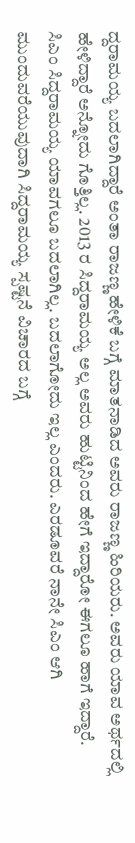ದ್ದರಾಮಯ್ಯ ಬದಲಾಗಿದ್ದಾರೆ ಅಂತಾ ರಾಜಣ್ಣ ಹೇಳಿಕೆ ಬಗ್ಗೆ ಮಾತನಾಡಿದ ಅವರು ರಾಜಣ್ಣ ಹಿರಿಯರು. ಅವರು ಯಾವ ಅರ್ಥದಲ್ಲಿ ಹೇಳಿದ್ದಾರೆ ಅನ್ನೋದು ಗೊತ್ತಿಲ್ಲ. 2013 ರ ಸಿದ್ದರಾಮಯ್ಯ ಅಲ್ಲ ಅವರು ಹುಟ್ಟಿನಿಂದ ಹೇಗೆ ಇದ್ದಾರೋ ಈಗಲೂ ಹಾಗೆ ಇದ್ದಾರೆ. ಸಿಎಂ ಸಿದ್ದರಾಮಯ್ಯ ಯಾವಗಲೂ ಬದಲಾಗಿಲ್ಲ. ಬದಲಾಗೋದು ಇಲ್ಲ ಎಂದರು. ಎರಡೂವರೆ ನಾನೇ ಸಿಎಂ ಆಗಿ ಮುಂದುವರೆಯುವುದಾಗಿ ಸಿದ್ದರಾಮಯ್ಯ ಸ್ಪಷ್ಟನೆ ವಿಚಾರದ ಬಗ್ಗೆ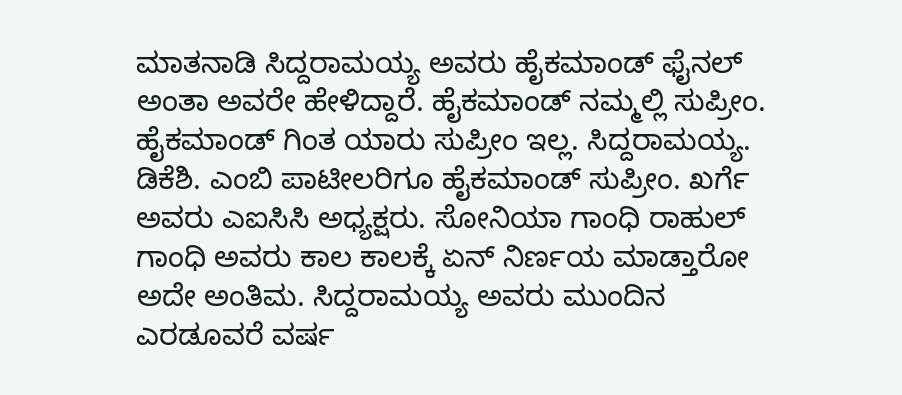ಮಾತನಾಡಿ ಸಿದ್ದರಾಮಯ್ಯ ಅವರು ಹೈಕಮಾಂಡ್ ಫೈನಲ್ ಅಂತಾ ಅವರೇ ಹೇಳಿದ್ದಾರೆ. ಹೈಕಮಾಂಡ್ ನಮ್ಮಲ್ಲಿ ಸುಪ್ರೀಂ. ಹೈಕಮಾಂಡ್ ಗಿಂತ ಯಾರು ಸುಪ್ರೀಂ ಇಲ್ಲ. ಸಿದ್ದರಾಮಯ್ಯ. ಡಿಕೆಶಿ. ಎಂಬಿ ಪಾಟೀಲರಿಗೂ ಹೈಕಮಾಂಡ್ ಸುಪ್ರೀಂ. ಖರ್ಗೆ ಅವರು ಎಐಸಿಸಿ ಅಧ್ಯಕ್ಷರು. ಸೋನಿಯಾ ಗಾಂಧಿ ರಾಹುಲ್ ಗಾಂಧಿ ಅವರು ಕಾಲ ಕಾಲಕ್ಕೆ ಏನ್ ನಿರ್ಣಯ ಮಾಡ್ತಾರೋ ಅದೇ ಅಂತಿಮ. ಸಿದ್ದರಾಮಯ್ಯ ಅವರು ಮುಂದಿನ ಎರಡೂವರೆ ವರ್ಷ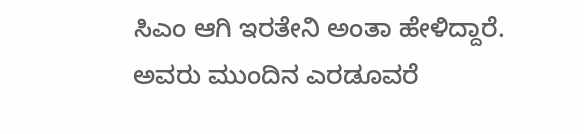ಸಿಎಂ ಆಗಿ ಇರತೇನಿ ಅಂತಾ ಹೇಳಿದ್ದಾರೆ. ಅವರು ಮುಂದಿನ ಎರಡೂವರೆ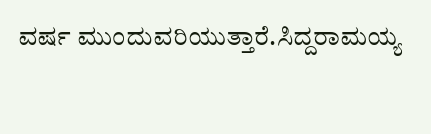ವರ್ಷ ಮುಂದುವರಿಯುತ್ತಾರೆ.ಸಿದ್ದರಾಮಯ್ಯ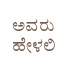ಅವರು ಹೇಳಲಿ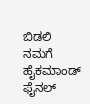ಬಿಡಲಿ ನಮಗೆ ಹೈಕಮಾಂಡ್ ಫೈನಲ್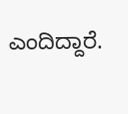ಎಂದಿದ್ದಾರೆ.